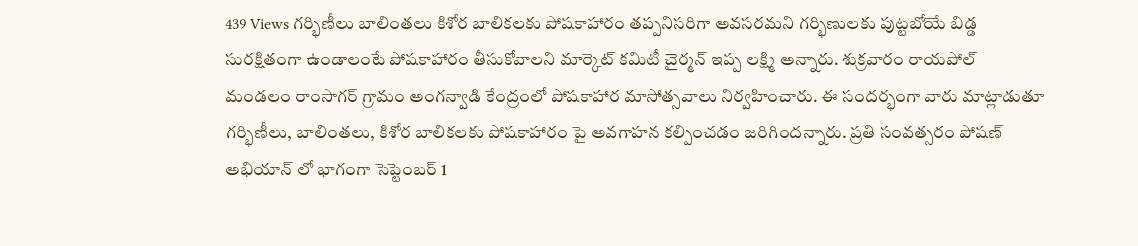439 Views గర్భిణీలు బాలింతలు కిశోర బాలికలకు పోషకాహారం తప్పనిసరిగా అవసరమని గర్భిణులకు పుట్టబోయే బిడ్డ సురక్షితంగా ఉండాలంటే పోషకాహారం తీసుకోవాలని మార్కెట్ కమిటీ చైర్మన్ ఇప్ప లక్ష్మి అన్నారు. శుక్రవారం రాయపోల్ మండలం రాంసాగర్ గ్రామం అంగన్వాడి కేంద్రంలో పోషకాహార మాసోత్సవాలు నిర్వహించారు. ఈ సందర్భంగా వారు మాట్లాడుతూ గర్భిణీలు, బాలింతలు, కిశోర బాలికలకు పోషకాహారం పై అవగాహన కల్పించడం జరిగిందన్నారు. ప్రతి సంవత్సరం పోషణ్ అభియాన్ లో భాగంగా సెప్టెంబర్ 1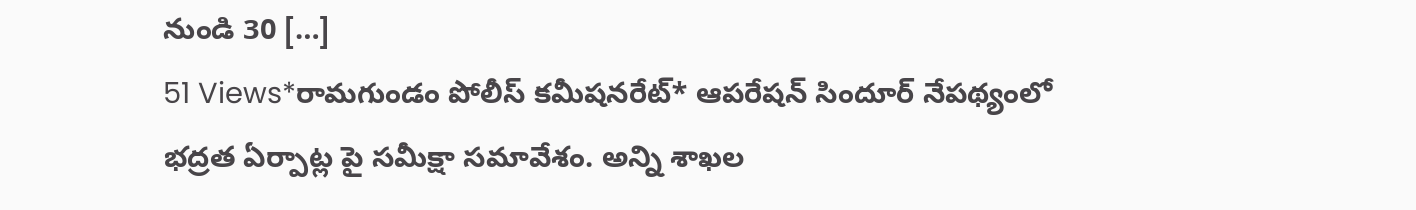నుండి 30 […]
51 Views*రామగుండం పోలీస్ కమీషనరేట్* ఆపరేషన్ సిందూర్ నేపథ్యంలో భద్రత ఏర్పాట్ల పై సమీక్షా సమావేశం. అన్ని శాఖల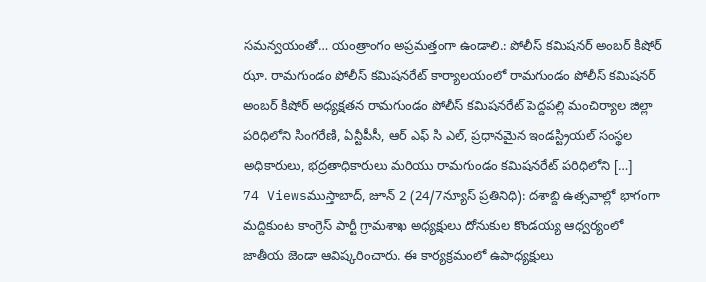సమన్వయంతో… యంత్రాంగం అప్రమత్తంగా ఉండాలి.: పోలీస్ కమిషనర్ అంబర్ కిషోర్ ఝా. రామగుండం పోలీస్ కమిషనరేట్ కార్యాలయంలో రామగుండం పోలీస్ కమిషనర్ అంబర్ కిషోర్ అధ్యక్షతన రామగుండం పోలీస్ కమిషనరేట్ పెద్దపల్లి మంచిర్యాల జిల్లా పరిధిలోని సింగరేణి, ఏన్టీపీసీ, ఆర్ ఎఫ్ సి ఎల్, ప్రధానమైన ఇండస్ట్రియల్ సంస్థల అధికారులు, భద్రతాధికారులు మరియు రామగుండం కమిషనరేట్ పరిధిలోని […]
74 Viewsముస్తాబాద్, జూన్ 2 (24/7న్యూస్ ప్రతినిధి): దశాబ్ది ఉత్సవాల్లో భాగంగా మద్దికుంట కాంగ్రెస్ పార్టీ గ్రామశాఖ అధ్యక్షులు దోనుకుల కొండయ్య ఆధ్వర్యంలో జాతీయ జెండా ఆవిష్కరించారు. ఈ కార్యక్రమంలో ఉపాధ్యక్షులు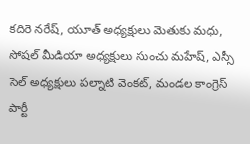కదిరె నరేష్, యూత్ అధ్యక్షులు మెతుకు మధు, సోషల్ మీడియా అధ్యక్షులు సుంచు మహేష్, ఎస్సీ సెల్ అధ్యక్షులు పల్నాటి వెంకట్, మండల కాంగ్రెస్ పార్టీ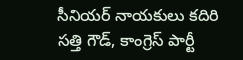సీనియర్ నాయకులు కదిరి సత్తి గౌడ్, కాంగ్రెస్ పార్టీ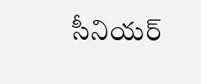సీనియర్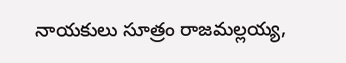నాయకులు సూత్రం రాజమల్లయ్య,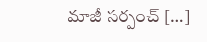మాజీ సర్పంచ్ […]